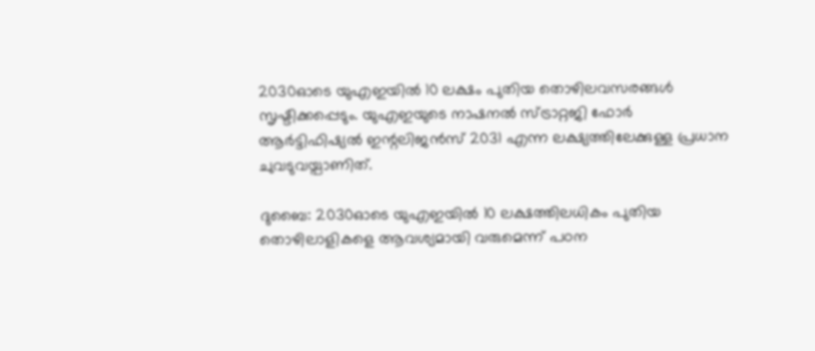2030ഓടെ യുഎഇയിൽ 10 ലക്ഷം പുതിയ തൊഴിലവസരങ്ങൾ സൃഷ്ടിക്കപ്പെടും. യുഎഇയുടെ നാഷനൽ സ്ട്രാറ്റജി ഫോർ ആർട്ടിഫിഷ്യൽ ഇന്റലിജൻസ് 2031 എന്ന ലക്ഷ്യത്തിലേക്കുള്ള പ്രധാന ചുവടുവയ്പാണിത്.

ദുബൈ: 2030ഓടെ യുഎഇയിൽ 10 ലക്ഷത്തിലധികം പുതിയ തൊഴിലാളികളെ ആവശ്യമായി വരുമെന്ന് പഠന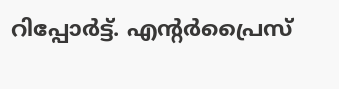റിപ്പോർട്ട്. എന്റർപ്രൈസ്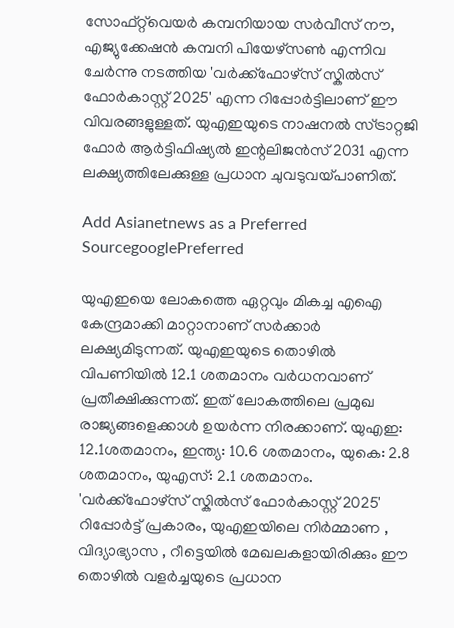സോഫ്റ്റ്‌വെയർ കമ്പനിയായ സർവീസ് നൗ, എജ്യുക്കേഷൻ കമ്പനി പിയേഴ്സൺ എന്നിവ ചേർന്നു നടത്തിയ 'വർക്ക്ഫോഴ്സ് സ്കിൽസ് ഫോർകാസ്റ്റ് 2025' എന്ന റിപ്പോർട്ടിലാണ് ഈ വിവരങ്ങളുള്ളത്. യുഎഇയുടെ നാഷനൽ സ്ട്രാറ്റജി ഫോർ ആർട്ടിഫിഷ്യൽ ഇന്റലിജൻസ് 2031 എന്ന ലക്ഷ്യത്തിലേക്കുള്ള പ്രധാന ചുവടുവയ്പാണിത്.

Add Asianetnews as a Preferred SourcegooglePreferred

യുഎഇയെ ലോകത്തെ ഏറ്റവും മികച്ച എഐ കേന്ദ്രമാക്കി മാറ്റാനാണ് സർക്കാർ ലക്ഷ്യമിടുന്നത്. യുഎഇയുടെ തൊഴിൽ വിപണിയിൽ 12.1 ശതമാനം വർധനവാണ് പ്രതീക്ഷിക്കുന്നത്. ഇത് ലോകത്തിലെ പ്രമുഖ രാജ്യങ്ങളെക്കാൾ ഉയർന്ന നിരക്കാണ്. യുഎഇ: 12.1ശതമാനം, ഇന്ത്യ: 10.6 ശതമാനം, യുകെ: 2.8 ശതമാനം, യുഎസ്: 2.1 ശതമാനം. 'വർക്ക്ഫോഴ്സ് സ്കിൽസ് ഫോർകാസ്റ്റ് 2025' റിപ്പോർട്ട് പ്രകാരം, യുഎഇയിലെ നിർമ്മാണ , വിദ്യാഭ്യാസ , റീട്ടെയിൽ മേഖലകളായിരിക്കും ഈ തൊഴിൽ വളർച്ചയുടെ പ്രധാന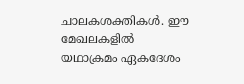ചാലകശക്തികൾ. ഈ മേഖലകളിൽ യഥാക്രമം ഏകദേശം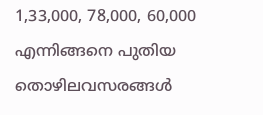1,33,000, 78,000, 60,000 എന്നിങ്ങനെ പുതിയ തൊഴിലവസരങ്ങൾ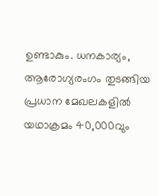ഉണ്ടാകും. ധനകാര്യം, ആരോഗ്യരംഗം തുടങ്ങിയ പ്രധാന മേഖലകളിൽ യഥാക്രമം 40,000വും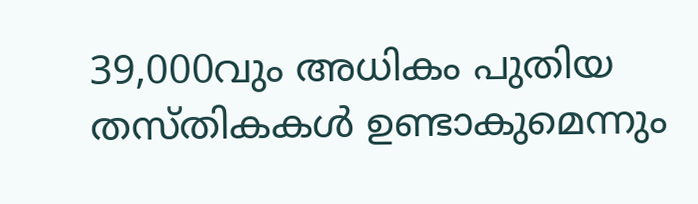39,000വും അധികം പുതിയ തസ്തികകൾ ഉണ്ടാകുമെന്നും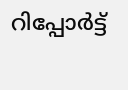റിപ്പോർട്ട്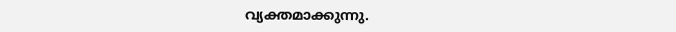വ്യക്തമാക്കുന്നു.